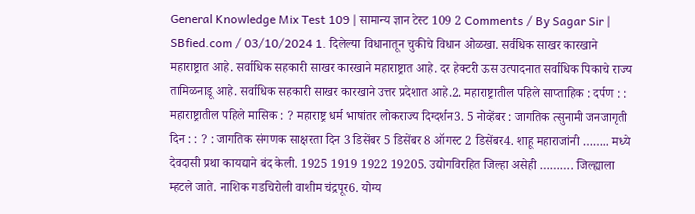General Knowledge Mix Test 109 | सामान्य ज्ञान टेस्ट 109 2 Comments / By Sagar Sir | SBfied.com / 03/10/2024 1. दिलेल्या विधानातून चुकीचे विधान ओळखा. सर्वधिक साखर कारखाने महाराष्ट्रात आहे. सर्वाधिक सहकारी साखर कारखाने महाराष्ट्रात आहे. दर हेक्टरी ऊस उत्पादनात सर्वाधिक पिकाचे राज्य तामिळनाडू आहे. सर्वाधिक सहकारी साखर कारखाने उत्तर प्रदेशात आहे.2. महाराष्ट्रातील पहिले साप्ताहिक : दर्पण : : महाराष्ट्रातील पहिले मासिक : ? महाराष्ट्र धर्म भाषांतर लोकराज्य दिग्दर्शन3. 5 नोव्हेंबर : जागतिक त्सुनामी जनजागृती दिन : : ? : जागतिक संगणक साक्षरता दिन 3 डिसेंबर 5 डिसेंबर 8 ऑगस्ट 2 डिसेंबर4. शाहू महाराजांनी …….. मध्ये देवदासी प्रथा कायद्याने बंद केली. 1925 1919 1922 19205. उद्योगविरहित जिल्हा असेही ………. जिल्ह्याला म्हटले जाते. नाशिक गडचिरोली वाशीम चंद्रपूर6. योग्य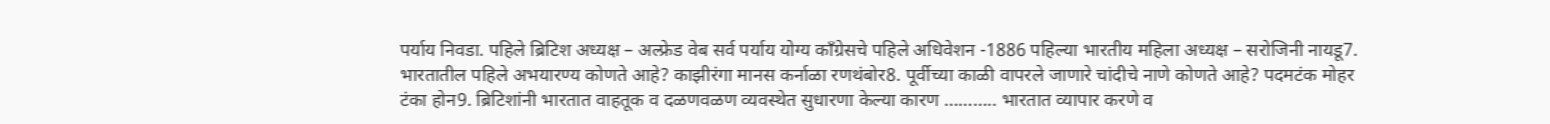पर्याय निवडा. पहिले ब्रिटिश अध्यक्ष – अल्फ्रेड वेब सर्व पर्याय योग्य काँग्रेसचे पहिले अधिवेशन -1886 पहिल्या भारतीय महिला अध्यक्ष – सरोजिनी नायडू7. भारतातील पहिले अभयारण्य कोणते आहे? काझीरंगा मानस कर्नाळा रणथंबोर8. पूर्वीच्या काळी वापरले जाणारे चांदीचे नाणे कोणते आहे? पदमटंक मोहर टंका होन9. ब्रिटिशांनी भारतात वाहतूक व दळणवळण व्यवस्थेत सुधारणा केल्या कारण ……….. भारतात व्यापार करणे व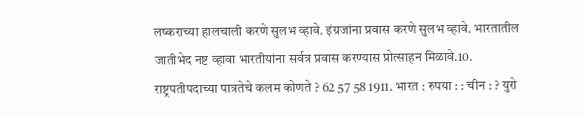लष्कराच्या हालचाली करणे सुलभ व्हावे. इंग्रजांना प्रवास करणे सुलभ व्हावे. भारतातील जातीभेद नष्ट व्हावा भारतीयांना सर्वत्र प्रवास करण्यास प्रोत्साहन मिळावे.10. राष्ट्रपतीपदाच्या पात्रतेचे कलम कोणते ? 62 57 58 1911. भारत : रुपया : : चीन : ? युरो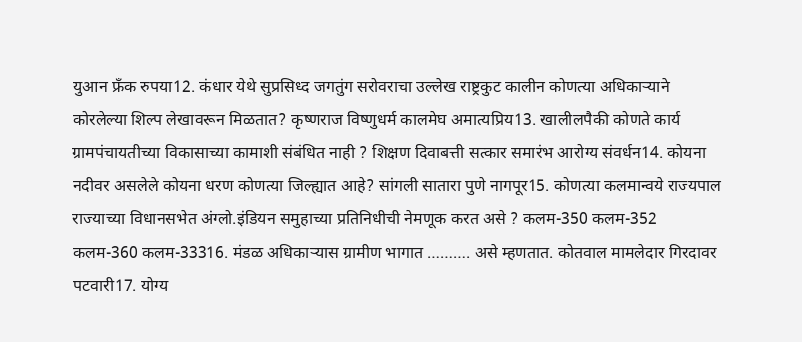युआन फ्रँक रुपया12. कंधार येथे सुप्रसिध्द जगतुंग सरोवराचा उल्लेख राष्ट्रकुट कालीन कोणत्या अधिकाऱ्याने कोरलेल्या शिल्प लेखावरून मिळतात? कृष्णराज विष्णुधर्म कालमेघ अमात्यप्रिय13. खालीलपैकी कोणते कार्य ग्रामपंचायतीच्या विकासाच्या कामाशी संबंधित नाही ? शिक्षण दिवाबत्ती सत्कार समारंभ आरोग्य संवर्धन14. कोयना नदीवर असलेले कोयना धरण कोणत्या जिल्ह्यात आहे? सांगली सातारा पुणे नागपूर15. कोणत्या कलमान्वये राज्यपाल राज्याच्या विधानसभेत अंग्लो.इंडियन समुहाच्या प्रतिनिधीची नेमणूक करत असे ? कलम-350 कलम-352 कलम-360 कलम-33316. मंडळ अधिकाऱ्यास ग्रामीण भागात ………. असे म्हणतात. कोतवाल मामलेदार गिरदावर पटवारी17. योग्य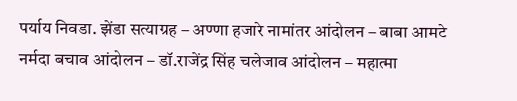पर्याय निवडा. झेंडा सत्याग्रह – अण्णा हजारे नामांतर आंदोलन – बाबा आमटे नर्मदा बचाव आंदोलन – डॉ.राजेंद्र सिंह चलेजाव आंदोलन – महात्मा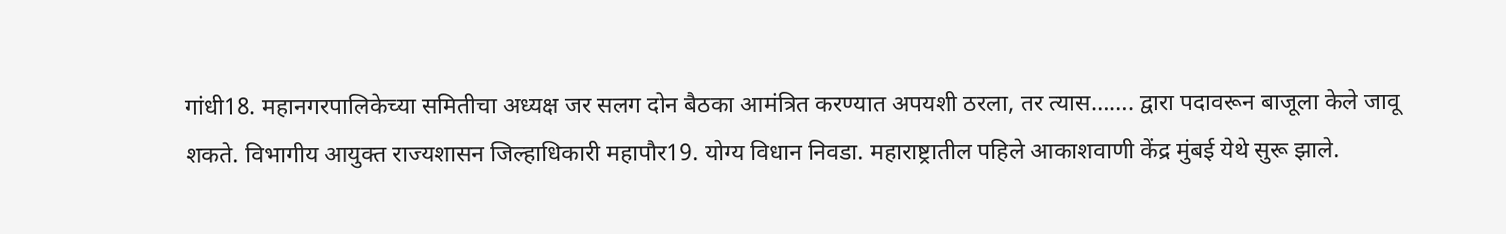गांधी18. महानगरपालिकेच्या समितीचा अध्यक्ष जर सलग दोन बैठका आमंत्रित करण्यात अपयशी ठरला, तर त्यास……. द्वारा पदावरून बाजूला केले जावू शकते. विभागीय आयुक्त राज्यशासन जिल्हाधिकारी महापौर19. योग्य विधान निवडा. महाराष्ट्रातील पहिले आकाशवाणी केंद्र मुंबई येथे सुरू झाले.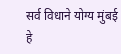सर्व विधाने योग्य मुंबई हे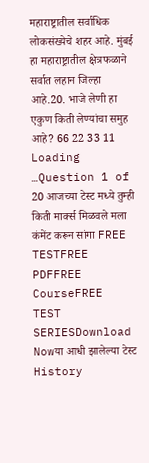महाराष्ट्रातील सर्वाधिक लोकसंख्येचे शहर आहे. मुंबई हा महाराष्ट्रातील क्षेत्रफळाने सर्वात लहान जिल्हा आहे.20. भाजे लेणी हा एकुण किती लेण्यांचा समुह आहे? 66 22 33 11 Loading …Question 1 of 20 आजच्या टेस्ट मध्ये तुम्ही किती मार्क्स मिळवले मला कंमेंट करून सांगा FREE TESTFREE PDFFREE CourseFREE TEST SERIESDownload Nowया आधी झालेल्या टेस्ट History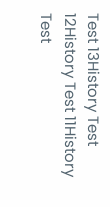Test 13History Test 12History Test 11History Test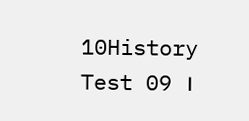10History Test 09 ।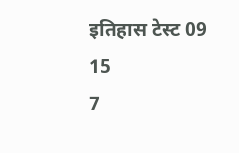इतिहास टेस्ट 09
15
7